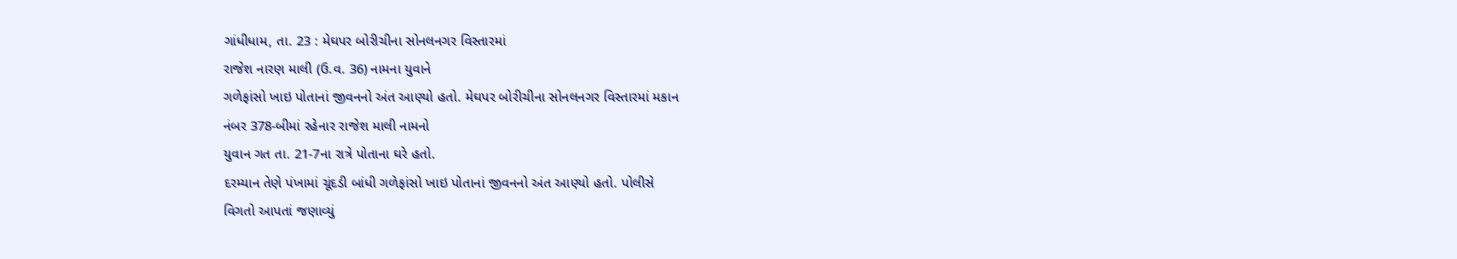ગાંધીધામ, તા. 23 : મેઘપર બોરીચીના સોનલનગર વિસ્તારમાં
રાજેશ નારણ માલી (ઉ.વ. 36) નામના યુવાને
ગળેફાંસો ખાઇ પોતાનાં જીવનનો અંત આણ્યો હતો. મેઘપર બોરીચીના સોનલનગર વિસ્તારમાં મકાન
નંબર 378-બીમાં રહેનાર રાજેશ માલી નામનો
યુવાન ગત તા. 21-7ના રાત્રે પોતાના ઘરે હતો.
દરમ્યાન તેણે પંખામાં ચૂંદડી બાંધી ગળેફાંસો ખાઇ પોતાનાં જીવનનો અંત આણ્યો હતો. પોલીસે
વિગતો આપતાં જણાવ્યું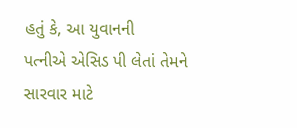હતું કે, આ યુવાનની
પત્નીએ એસિડ પી લેતાં તેમને સારવાર માટે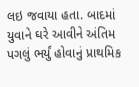લઇ જવાયા હતા. બાદમાં યુવાને ઘરે આવીને અંતિમ
પગલું ભર્યું હોવાનું પ્રાથમિક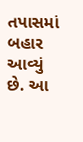તપાસમાં બહાર આવ્યું છે. આ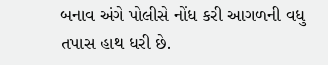બનાવ અંગે પોલીસે નોંધ કરી આગળની વધુ તપાસ હાથ ધરી છે.